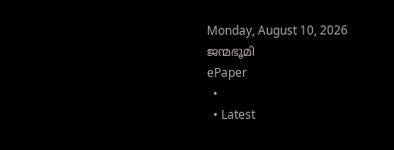Monday, August 10, 2026
ജന്മഭൂമി
ePaper
  •
  • Latest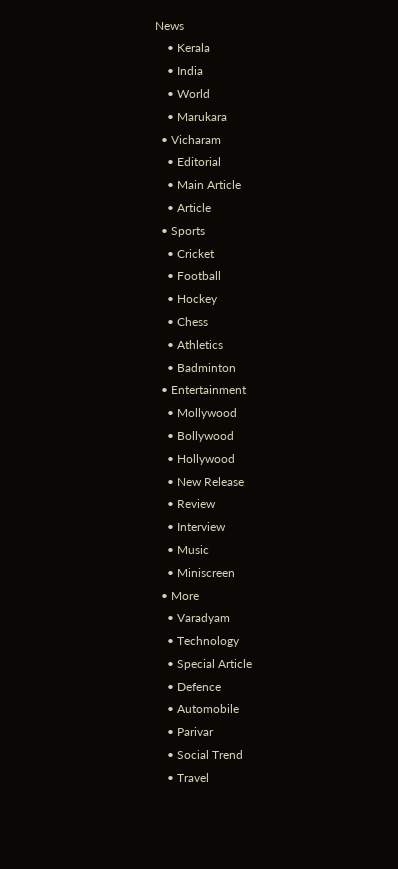News
    • Kerala
    • India
    • World
    • Marukara
  • Vicharam
    • Editorial
    • Main Article
    • Article
  • Sports
    • Cricket
    • Football
    • Hockey
    • Chess
    • Athletics
    • Badminton
  • Entertainment
    • Mollywood
    • Bollywood
    • Hollywood
    • New Release
    • Review
    • Interview
    • Music
    • Miniscreen
  • More
    • Varadyam
    • Technology
    • Special Article
    • Defence
    • Automobile
    • Parivar
    • Social Trend
    • Travel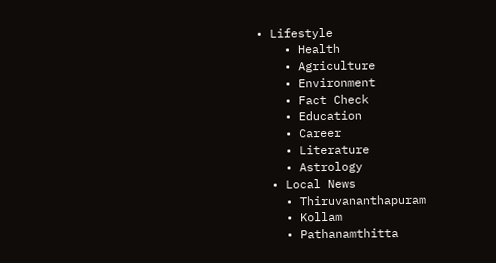• Lifestyle
    • Health
    • Agriculture
    • Environment
    • Fact Check
    • Education
    • Career
    • Literature
    • Astrology
  • Local News
    • Thiruvananthapuram
    • Kollam
    • Pathanamthitta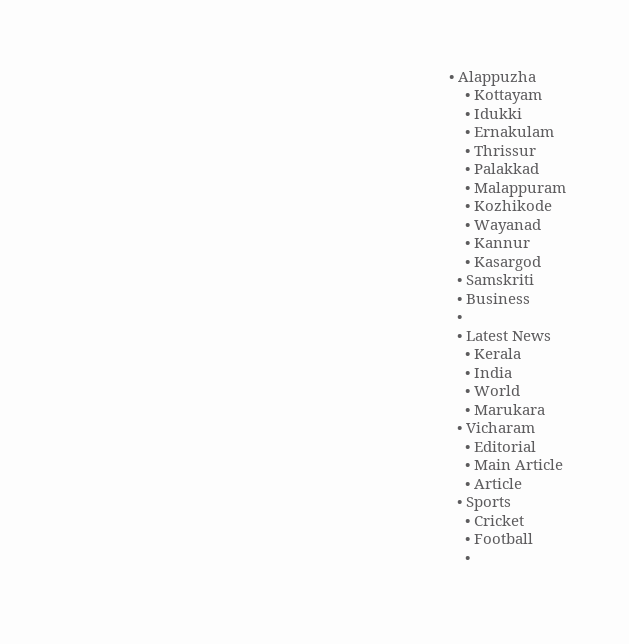• Alappuzha
    • Kottayam
    • Idukki
    • Ernakulam
    • Thrissur
    • Palakkad
    • Malappuram
    • Kozhikode
    • Wayanad
    • Kannur
    • Kasargod
  • Samskriti
  • Business
  •
  • Latest News
    • Kerala
    • India
    • World
    • Marukara
  • Vicharam
    • Editorial
    • Main Article
    • Article
  • Sports
    • Cricket
    • Football
    •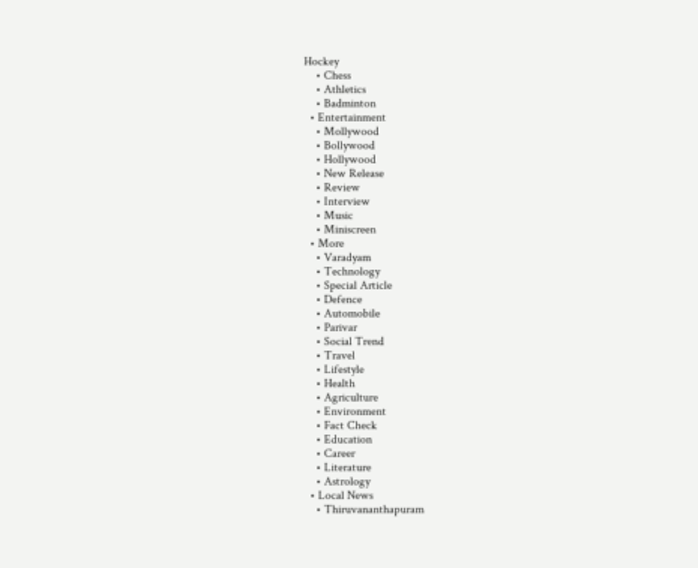Hockey
    • Chess
    • Athletics
    • Badminton
  • Entertainment
    • Mollywood
    • Bollywood
    • Hollywood
    • New Release
    • Review
    • Interview
    • Music
    • Miniscreen
  • More
    • Varadyam
    • Technology
    • Special Article
    • Defence
    • Automobile
    • Parivar
    • Social Trend
    • Travel
    • Lifestyle
    • Health
    • Agriculture
    • Environment
    • Fact Check
    • Education
    • Career
    • Literature
    • Astrology
  • Local News
    • Thiruvananthapuram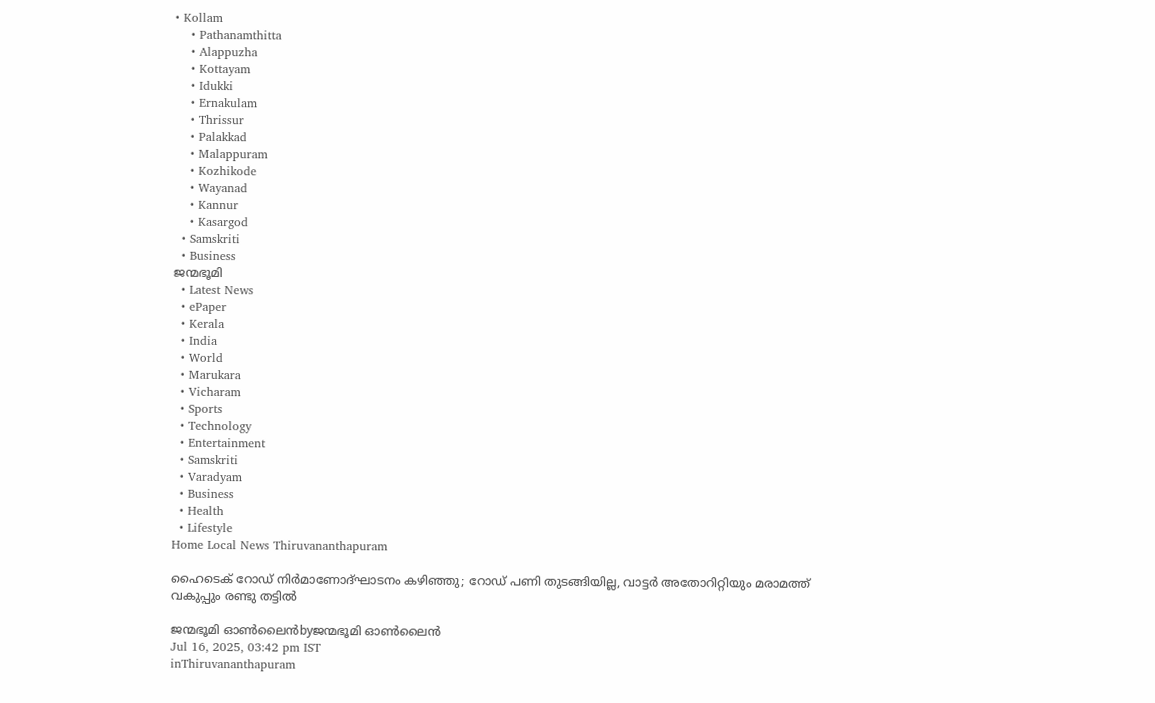• Kollam
    • Pathanamthitta
    • Alappuzha
    • Kottayam
    • Idukki
    • Ernakulam
    • Thrissur
    • Palakkad
    • Malappuram
    • Kozhikode
    • Wayanad
    • Kannur
    • Kasargod
  • Samskriti
  • Business
ജന്മഭൂമി
  • Latest News
  • ePaper
  • Kerala
  • India
  • World
  • Marukara
  • Vicharam
  • Sports
  • Technology
  • Entertainment
  • Samskriti
  • Varadyam
  • Business
  • Health
  • Lifestyle
Home Local News Thiruvananthapuram

ഹൈടെക് റോഡ് നിര്‍മാണോദ്ഘാടനം കഴിഞ്ഞു; റോഡ് പണി തുടങ്ങിയില്ല, വാട്ടര്‍ അതോറിറ്റിയും മരാമത്ത് വകുപ്പും രണ്ടു തട്ടില്‍

ജന്മഭൂമി ഓണ്‍ലൈന്‍byജന്മഭൂമി ഓണ്‍ലൈന്‍
Jul 16, 2025, 03:42 pm IST
inThiruvananthapuram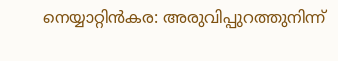നെയ്യാറ്റിന്‍കര: അരുവിപ്പുറത്തുനിന്ന്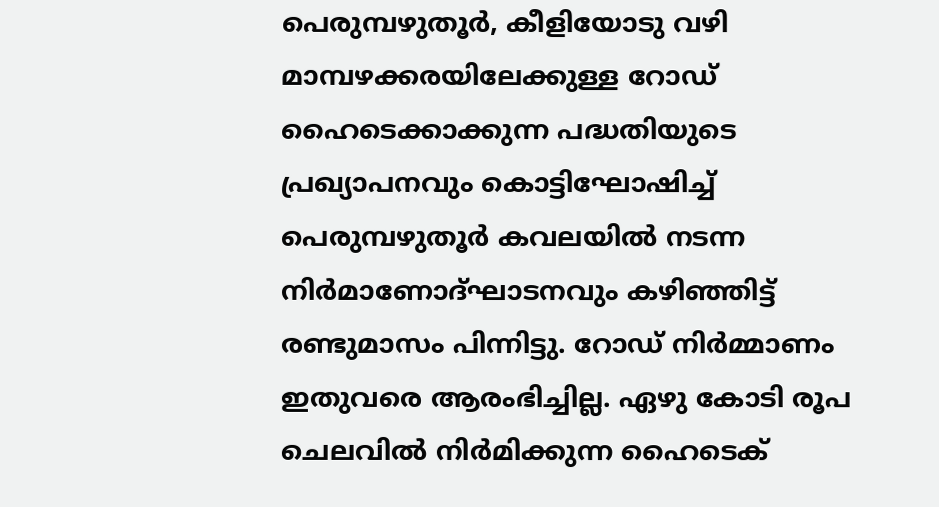പെരുമ്പഴുതൂര്‍, കീളിയോടു വഴി മാമ്പഴക്കരയിലേക്കുള്ള റോഡ് ഹൈടെക്കാക്കുന്ന പദ്ധതിയുടെ പ്രഖ്യാപനവും കൊട്ടിഘോഷിച്ച് പെരുമ്പഴുതൂര്‍ കവലയില്‍ നടന്ന നിര്‍മാണോദ്ഘാടനവും കഴിഞ്ഞിട്ട് രണ്ടുമാസം പിന്നിട്ടു. റോഡ് നിര്‍മ്മാണം ഇതുവരെ ആരംഭിച്ചില്ല. ഏഴു കോടി രൂപ ചെലവില്‍ നിര്‍മിക്കുന്ന ഹൈടെക്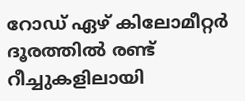റോഡ് ഏഴ് കിലോമീറ്റര്‍ ദൂരത്തില്‍ രണ്ട് റീച്ചുകളിലായി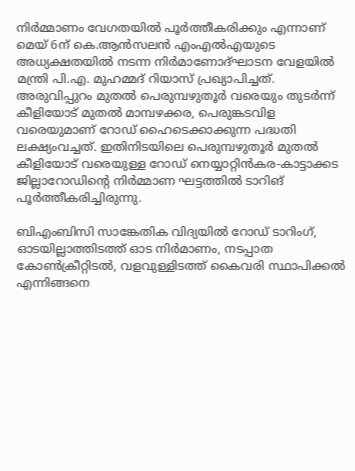നിര്‍മ്മാണം വേഗതയില്‍ പൂര്‍ത്തീകരിക്കും എന്നാണ് മെയ് 6ന് കെ.ആന്‍സലന്‍ എംഎല്‍എയുടെ അധ്യക്ഷതയില്‍ നടന്ന നിര്‍മാണോദ്ഘാടന വേളയില്‍ മന്ത്രി പി.എ. മുഹമ്മദ് റിയാസ് പ്രഖ്യാപിച്ചത്. അരുവിപ്പുറം മുതല്‍ പെരുമ്പഴുതൂര്‍ വരെയും തുടര്‍ന്ന് കീളിയോട് മുതല്‍ മാമ്പഴക്കര, പെരുങ്കടവിള വരെയുമാണ് റോഡ് ഹൈടെക്കാക്കുന്ന പദ്ധതി ലക്ഷ്യംവച്ചത്. ഇതിനിടയിലെ പെരുമ്പഴുതൂര്‍ മുതല്‍ കീളിയോട് വരെയുള്ള റോഡ് നെയ്യാറ്റിന്‍കര-കാട്ടാക്കട ജില്ലാറോഡിന്റെ നിര്‍മ്മാണ ഘട്ടത്തില്‍ ടാറിങ് പൂര്‍ത്തീകരിച്ചിരുന്നു.

ബിഎംബിസി സാങ്കേതിക വിദ്യയില്‍ റോഡ് ടാറിംഗ്, ഓടയില്ലാത്തിടത്ത് ഓട നിര്‍മാണം, നടപ്പാത കോണ്‍ക്രീറ്റിടല്‍, വളവുള്ളിടത്ത് കൈവരി സ്ഥാപിക്കല്‍ എന്നിങ്ങനെ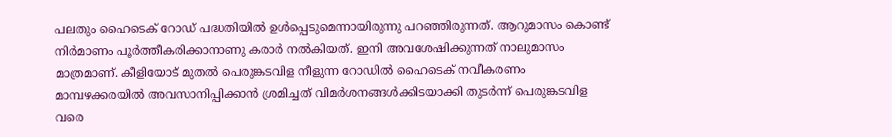പലതും ഹൈടെക് റോഡ് പദ്ധതിയില്‍ ഉള്‍പ്പെടുമെന്നായിരുന്നു പറഞ്ഞിരുന്നത്. ആറുമാസം കൊണ്ട് നിര്‍മാണം പൂര്‍ത്തീകരിക്കാനാണു കരാര്‍ നല്‍കിയത്. ഇനി അവശേഷിക്കുന്നത് നാലുമാസം മാത്രമാണ്. കീളിയോട് മുതല്‍ പെരുങ്കടവിള നീളുന്ന റോഡില്‍ ഹൈടെക് നവീകരണം മാമ്പഴക്കരയില്‍ അവസാനിപ്പിക്കാന്‍ ശ്രമിച്ചത് വിമര്‍ശനങ്ങള്‍ക്കിടയാക്കി തുടര്‍ന്ന് പെരുങ്കടവിള വരെ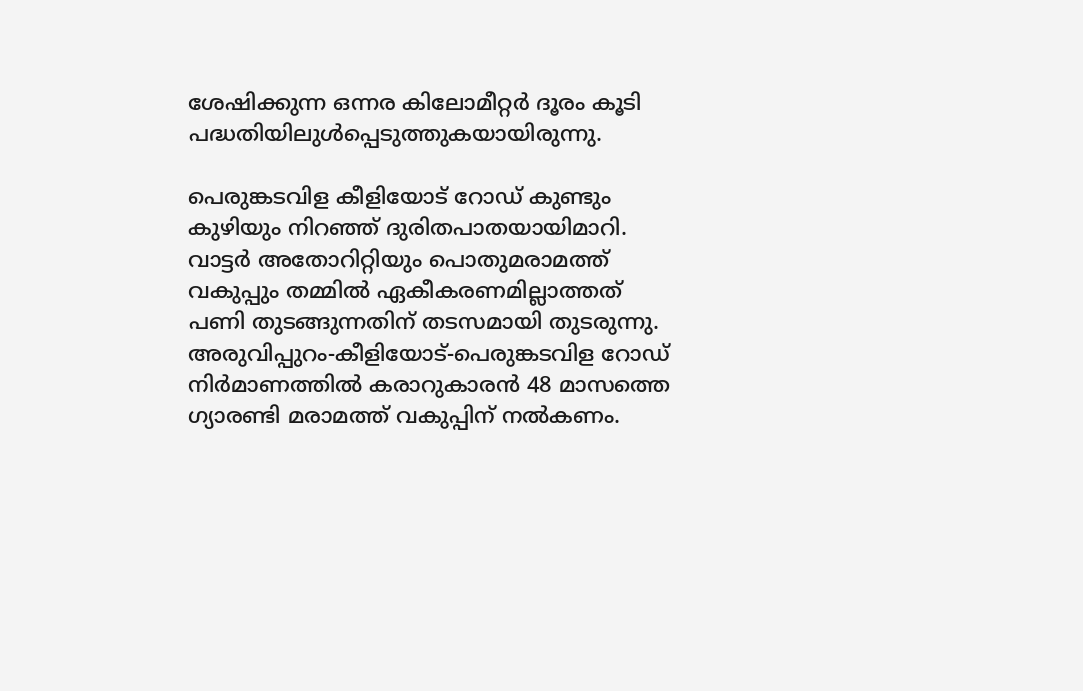ശേഷിക്കുന്ന ഒന്നര കിലോമീറ്റര്‍ ദൂരം കൂടി പദ്ധതിയിലുള്‍പ്പെടുത്തുകയായിരുന്നു.

പെരുങ്കടവിള കീളിയോട് റോഡ് കുണ്ടും കുഴിയും നിറഞ്ഞ് ദുരിതപാതയായിമാറി. വാട്ടര്‍ അതോറിറ്റിയും പൊതുമരാമത്ത് വകുപ്പും തമ്മില്‍ ഏകീകരണമില്ലാത്തത് പണി തുടങ്ങുന്നതിന് തടസമായി തുടരുന്നു. അരുവിപ്പുറം-കീളിയോട്-പെരുങ്കടവിള റോഡ് നിര്‍മാണത്തില്‍ കരാറുകാരന്‍ 48 മാസത്തെ ഗ്യാരണ്ടി മരാമത്ത് വകുപ്പിന് നല്‍കണം.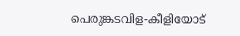പെരുങ്കടവിള-കീളിയോട്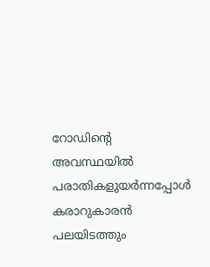റോഡിന്റെ അവസ്ഥയില്‍ പരാതികളുയര്‍ന്നപ്പോള്‍ കരാറുകാരന്‍ പലയിടത്തും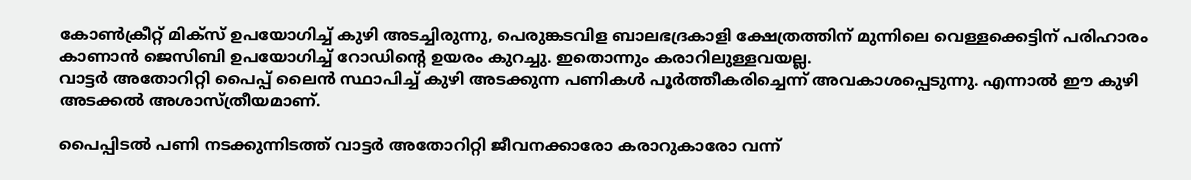കോണ്‍ക്രീറ്റ് മിക്‌സ് ഉപയോഗിച്ച് കുഴി അടച്ചിരുന്നു, പെരുങ്കടവിള ബാലഭദ്രകാളി ക്ഷേത്രത്തിന് മുന്നിലെ വെള്ളക്കെട്ടിന് പരിഹാരം കാണാന്‍ ജെസിബി ഉപയോഗിച്ച് റോഡിന്റെ ഉയരം കുറച്ചു. ഇതൊന്നും കരാറിലുള്ളവയല്ല.
വാട്ടര്‍ അതോറിറ്റി പൈപ്പ് ലൈന്‍ സ്ഥാപിച്ച് കുഴി അടക്കുന്ന പണികള്‍ പൂര്‍ത്തീകരിച്ചെന്ന് അവകാശപ്പെടുന്നു. എന്നാല്‍ ഈ കുഴി അടക്കല്‍ അശാസ്ത്രീയമാണ്.

പൈപ്പിടല്‍ പണി നടക്കുന്നിടത്ത് വാട്ടര്‍ അതോറിറ്റി ജീവനക്കാരോ കരാറുകാരോ വന്ന്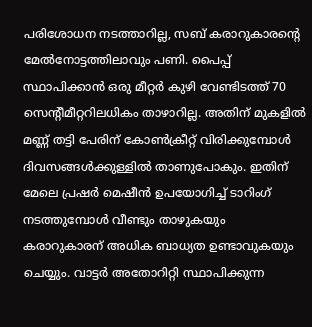പരിശോധന നടത്താറില്ല, സബ് കരാറുകാരന്റെ മേല്‍നോട്ടത്തിലാവും പണി. പൈപ്പ് സ്ഥാപിക്കാന്‍ ഒരു മീറ്റര്‍ കുഴി വേണ്ടിടത്ത് 70 സെന്റീമീറ്ററിലധികം താഴാറില്ല. അതിന് മുകളില്‍ മണ്ണ് തട്ടി പേരിന് കോണ്‍ക്രീറ്റ് വിരിക്കുമ്പോള്‍ ദിവസങ്ങള്‍ക്കുള്ളില്‍ താണുപോകും. ഇതിന് മേലെ പ്രഷര്‍ മെഷീന്‍ ഉപയോഗിച്ച് ടാറിംഗ് നടത്തുമ്പോള്‍ വീണ്ടും താഴുകയും കരാറുകാരന് അധിക ബാധ്യത ഉണ്ടാവുകയും ചെയ്യും. വാട്ടര്‍ അതോറിറ്റി സ്ഥാപിക്കുന്ന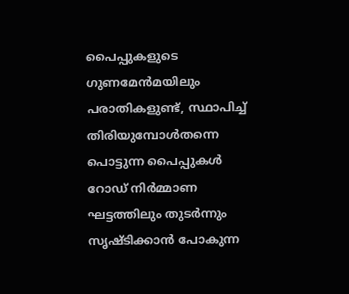പൈപ്പുകളുടെ ഗുണമേന്‍മയിലും പരാതികളുണ്ട്, സ്ഥാപിച്ച് തിരിയുമ്പോള്‍തന്നെ പൊട്ടുന്ന പൈപ്പുകള്‍ റോഡ് നിര്‍മ്മാണ ഘട്ടത്തിലും തുടര്‍ന്നും സൃഷ്ടിക്കാന്‍ പോകുന്ന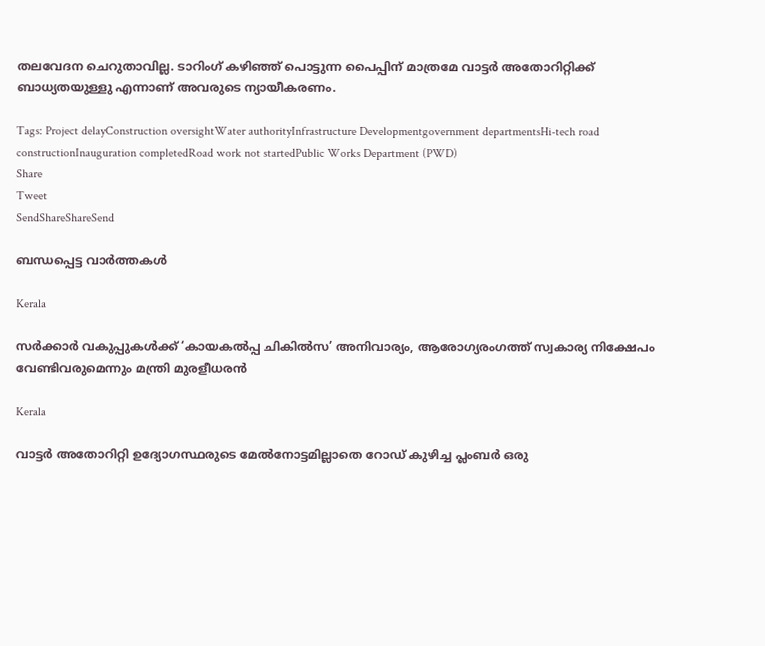തലവേദന ചെറുതാവില്ല. ടാറിംഗ് കഴിഞ്ഞ് പൊട്ടുന്ന പൈപ്പിന് മാത്രമേ വാട്ടര്‍ അതോറിറ്റിക്ക് ബാധ്യതയുള്ളു എന്നാണ് അവരുടെ ന്യായീകരണം.

Tags: Project delayConstruction oversightWater authorityInfrastructure Developmentgovernment departmentsHi-tech road constructionInauguration completedRoad work not startedPublic Works Department (PWD)
Share
Tweet
SendShareShareSend

ബന്ധപ്പെട്ട വാര്‍ത്തകള്‍

Kerala

സര്‍ക്കാര്‍ വകുപ്പുകള്‍ക്ക് ‘കായകല്‍പ്പ ചികില്‍സ’ അനിവാര്യം, ആരോഗ്യരംഗത്ത് സ്വകാര്യ നിക്ഷേപം വേണ്ടിവരുമെന്നും മന്ത്രി മുരളീധരന്‍

Kerala

വാട്ടര്‍ അതോറിറ്റി ഉദ്യോഗസ്ഥരുടെ മേല്‍നോട്ടമില്ലാതെ റോഡ് കുഴിച്ച പ്ലംബര്‍ ഒരു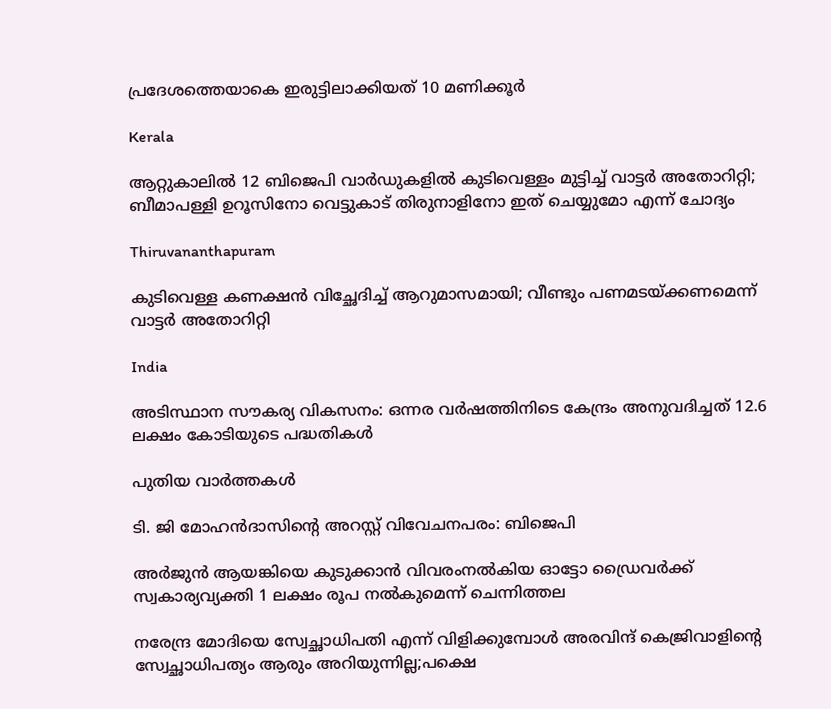പ്രദേശത്തെയാകെ ഇരുട്ടിലാക്കിയത് 10 മണിക്കൂര്‍

Kerala

ആറ്റുകാലില്‍ 12 ബിജെപി വാർഡുകളിൽ കുടിവെള്ളം മുട്ടിച്ച് വാട്ടർ അതോറിറ്റി; ബീമാപള്ളി ഉറൂസിനോ വെട്ടുകാട് തിരുനാളിനോ ഇത് ചെയ്യുമോ എന്ന് ചോദ്യം

Thiruvananthapuram

കുടിവെള്ള കണക്ഷന്‍ വിച്ഛേദിച്ച് ആറുമാസമായി; വീണ്ടും പണമടയ്‌ക്കണമെന്ന് വാട്ടര്‍ അതോറിറ്റി

India

അടിസ്ഥാന സൗകര്യ വികസനം: ഒന്നര വര്‍ഷത്തിനിടെ കേന്ദ്രം അനുവദിച്ചത് 12.6 ലക്ഷം കോടിയുടെ പദ്ധതികള്‍

പുതിയ വാര്‍ത്തകള്‍

ടി. ജി മോഹന്‍ദാസിന്റെ അറസ്റ്റ് വിവേചനപരം: ബിജെപി

അര്‍ജുന്‍ ആയങ്കിയെ കുടുക്കാന്‍ വിവരംനല്‍കിയ ഓട്ടോ ഡ്രൈവര്‍ക്ക് സ്വകാര്യവ്യക്തി 1 ലക്ഷം രൂപ നല്‍കുമെന്ന് ചെന്നിത്തല

നരേന്ദ്ര മോദിയെ സ്വേച്ഛാധിപതി എന്ന് വിളിക്കുമ്പോൾ അരവിന്ദ് കെജ്രിവാളിന്റെ സ്വേച്ഛാധിപത്യം ആരും അറിയുന്നില്ല;പക്ഷെ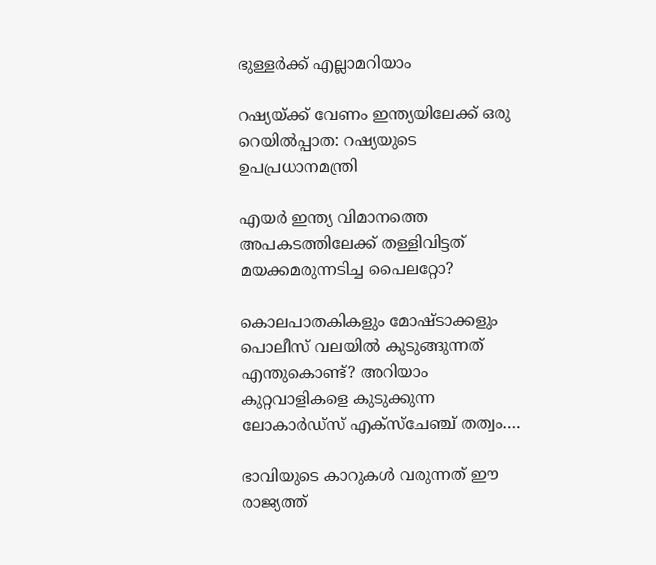ഭുള്ളര്‍ക്ക് എല്ലാമറിയാം

റഷ്യയ്‌ക്ക് വേണം ഇന്ത്യയിലേക്ക് ഒരു റെയില്‍പ്പാത: റഷ്യയുടെ ഉപപ്രധാനമന്ത്രി

എ‍യര്‍ ഇന്ത്യ വിമാനത്തെ അപകടത്തിലേക്ക് തള്ളിവിട്ടത് മയക്കമരുന്നടിച്ച പൈലറ്റോ?

കൊലപാതകികളും മോഷ്ടാക്കളും പൊലീസ് വലയില്‍ കുടുങ്ങുന്നത് എന്തുകൊണ്ട്? അറിയാം കുറ്റവാളികളെ കുടുക്കുന്ന ലോകാര്‍ഡ്സ് എക്സ്ചേഞ്ച് തത്വം….

ഭാവിയുടെ കാറുകള്‍ വരുന്നത് ഈ രാജ്യത്ത്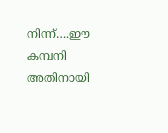നിന്ന്….ഈ കമ്പനി അതിനായി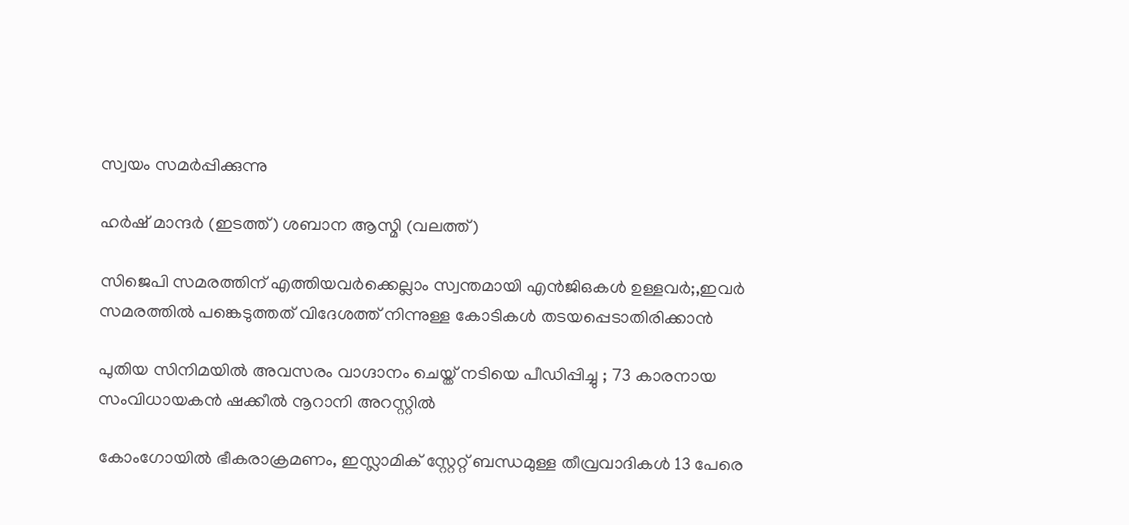സ്വയം സമര്‍പ്പിക്കുന്നു

ഹര്‍ഷ് മാന്ദര്‍ (ഇടത്ത്) ശബാന ആസ്മി (വലത്ത്)

സിജെപി സമരത്തിന് എത്തിയവര്‍ക്കെല്ലാം സ്വന്തമായി എന്‍ജിഒകള്‍ ഉള്ളവര്‍;,ഇവര്‍ സമരത്തില്‍ പങ്കെടുത്തത് വിദേശത്ത് നിന്നുള്ള കോടികള്‍ തടയപ്പെടാതിരിക്കാന്‍

പുതിയ സിനിമയിൽ അവസരം വാഗ്ദാനം ചെയ്ത് നടിയെ പീഡിപ്പിച്ചു ; 73 കാരനായ സംവിധായകൻ ഷക്കീൽ നൂറാനി അറസ്റ്റിൽ

കോംഗോയിൽ ഭീകരാക്രമണം, ഇസ്ലാമിക് സ്റ്റേറ്റ് ബന്ധമുള്ള തീവ്രവാദികൾ 13 പേരെ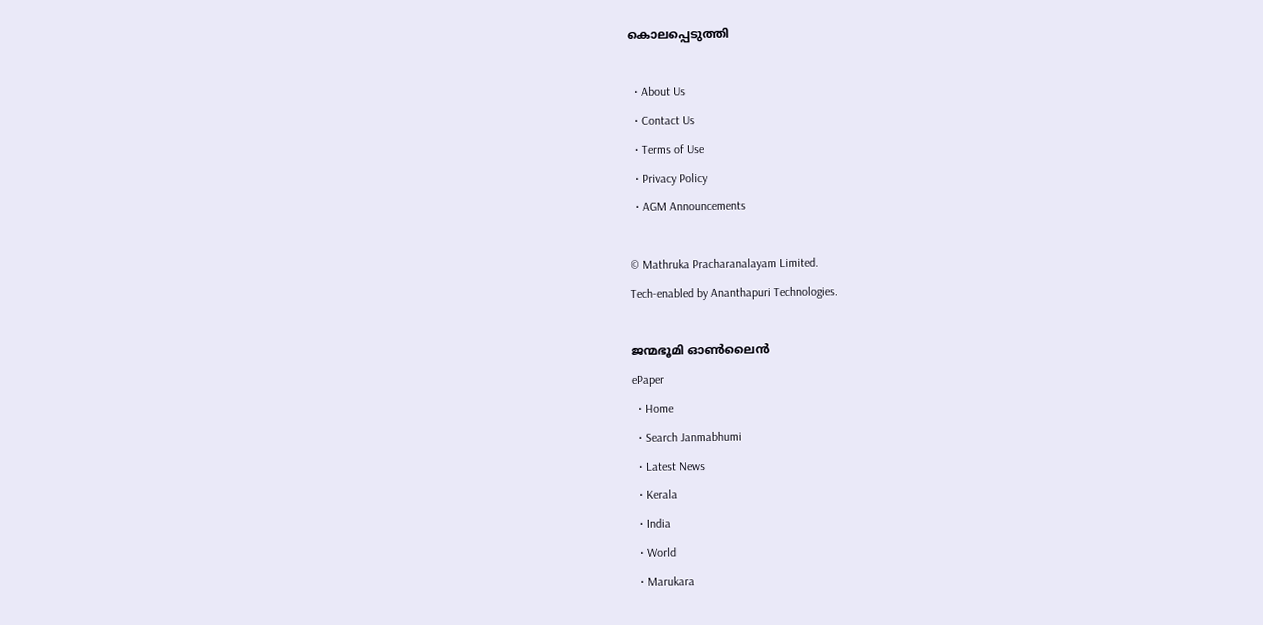കൊലപ്പെടുത്തി

  • About Us
  • Contact Us
  • Terms of Use
  • Privacy Policy
  • AGM Announcements

© Mathruka Pracharanalayam Limited.
Tech-enabled by Ananthapuri Technologies.

ജന്മഭൂമി ഓണ്‍ലൈന്‍
ePaper
  • Home
  • Search Janmabhumi
  • Latest News
  • Kerala
  • India
  • World
  • Marukara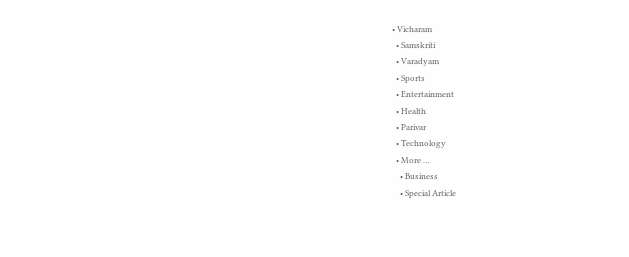• Vicharam
  • Samskriti
  • Varadyam
  • Sports
  • Entertainment
  • Health
  • Parivar
  • Technology
  • More …
    • Business
    • Special Article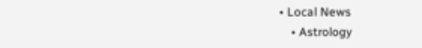• Local News
    • Astrology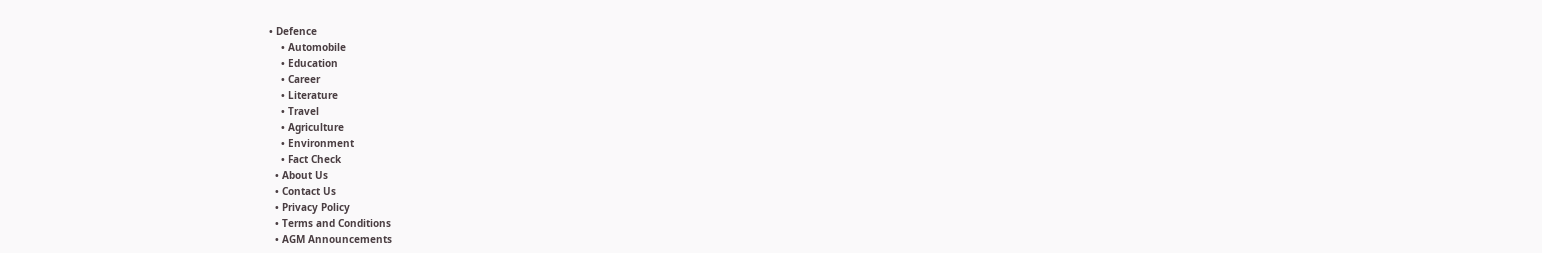• Defence
    • Automobile
    • Education
    • Career
    • Literature
    • Travel
    • Agriculture
    • Environment
    • Fact Check
  • About Us
  • Contact Us
  • Privacy Policy
  • Terms and Conditions
  • AGM Announcements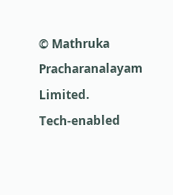© Mathruka Pracharanalayam Limited.
Tech-enabled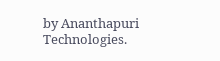by Ananthapuri Technologies.